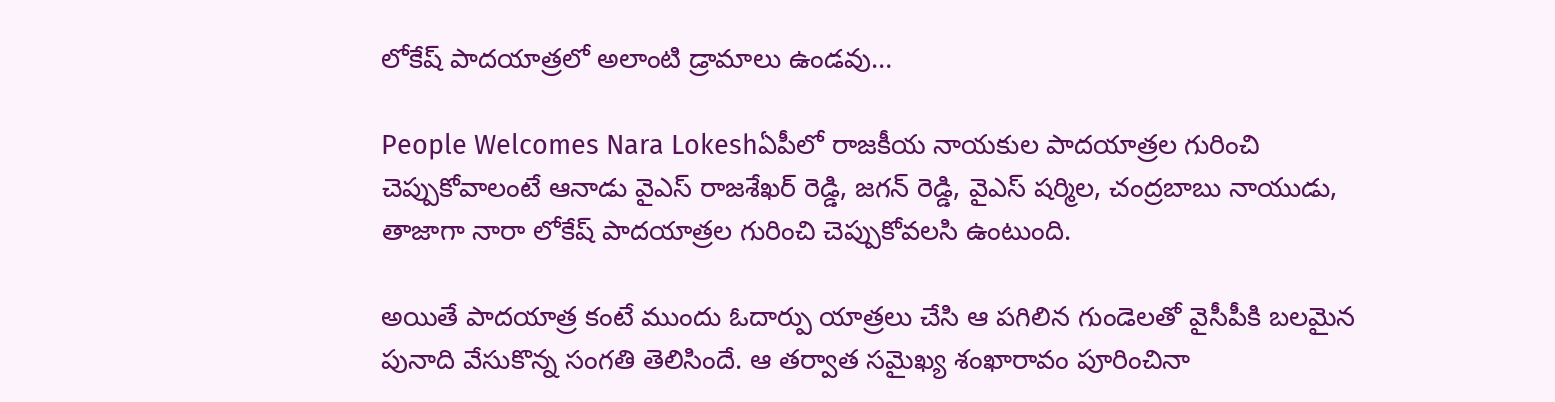లోకేష్‌ పాదయాత్రలో అలాంటి డ్రామాలు ఉండవు…

People Welcomes Nara Lokeshఏపీలో రాజకీయ నాయకుల పాదయాత్రల గురించి చెప్పుకోవాలంటే ఆనాడు వైఎస్ రాజశేఖర్ రెడ్డి, జగన్‌ రెడ్డి, వైఎస్ షర్మిల, చంద్రబాబు నాయుడు, తాజాగా నారా లోకేష్‌ పాదయాత్రల గురించి చెప్పుకోవలసి ఉంటుంది.

అయితే పాదయాత్ర కంటే ముందు ఓదార్పు యాత్రలు చేసి ఆ పగిలిన గుండెలతో వైసీపీకి బలమైన పునాది వేసుకొన్న సంగతి తెలిసిందే. ఆ తర్వాత సమైఖ్య శంఖారావం పూరించినా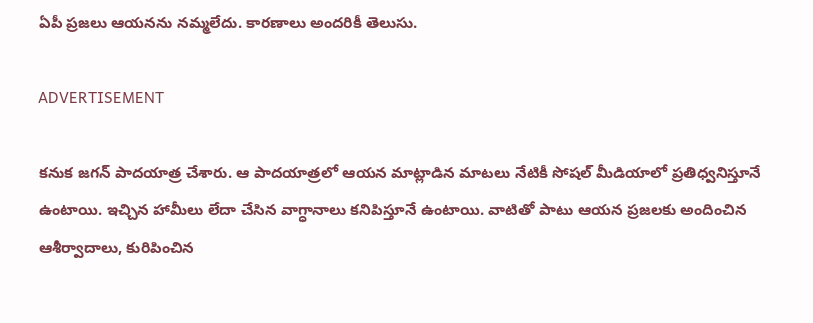ఏపీ ప్రజలు ఆయనను నమ్మలేదు. కారణాలు అందరికీ తెలుసు.

ADVERTISEMENT

కనుక జగన్‌ పాదయాత్ర చేశారు. ఆ పాదయాత్రలో ఆయన మాట్లాడిన మాటలు నేటికీ సోషల్ మీడియాలో ప్రతిధ్వనిస్తూనే ఉంటాయి. ఇచ్చిన హామీలు లేదా చేసిన వాగ్ధానాలు కనిపిస్తూనే ఉంటాయి. వాటితో పాటు ఆయన ప్రజలకు అందించిన ఆశీర్వాదాలు, కురిపించిన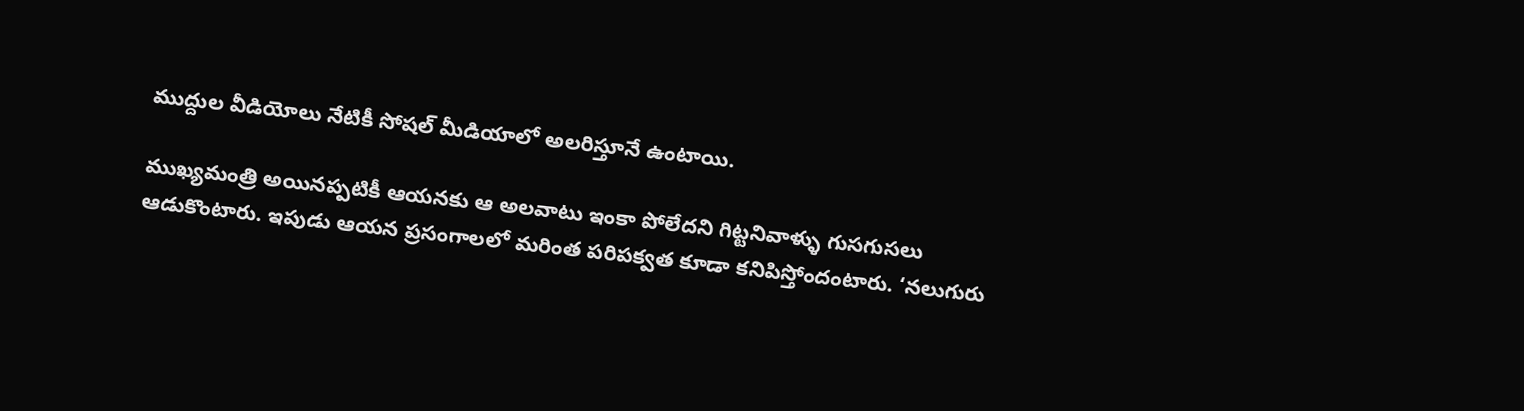ముద్దుల వీడియోలు నేటికీ సోషల్ మీడియాలో అలరిస్తూనే ఉంటాయి.

ముఖ్యమంత్రి అయినప్పటికీ ఆయనకు ఆ అలవాటు ఇంకా పోలేదని గిట్టనివాళ్ళు గుసగుసలు ఆడుకొంటారు. ఇపుడు ఆయన ప్రసంగాలలో మరింత పరిపక్వత కూడా కనిపిస్తోందంటారు. ‘నలుగురు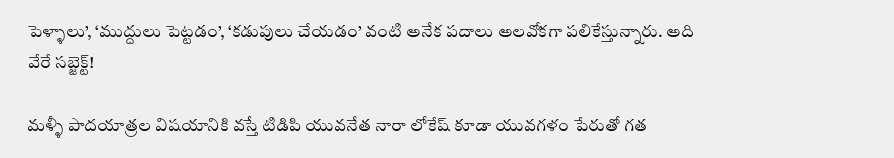పెళ్ళాలు’, ‘ముద్దులు పెట్టడం’, ‘కడుపులు చేయడం’ వంటి అనేక పదాలు అలవోకగా పలికేస్తున్నారు. అది వేరే సబ్జెక్ట్!

మళ్ళీ పాదయాత్రల విషయానికి వస్తే టిడిపి యువనేత నారా లోకేష్‌ కూడా యువగళం పేరుతో గత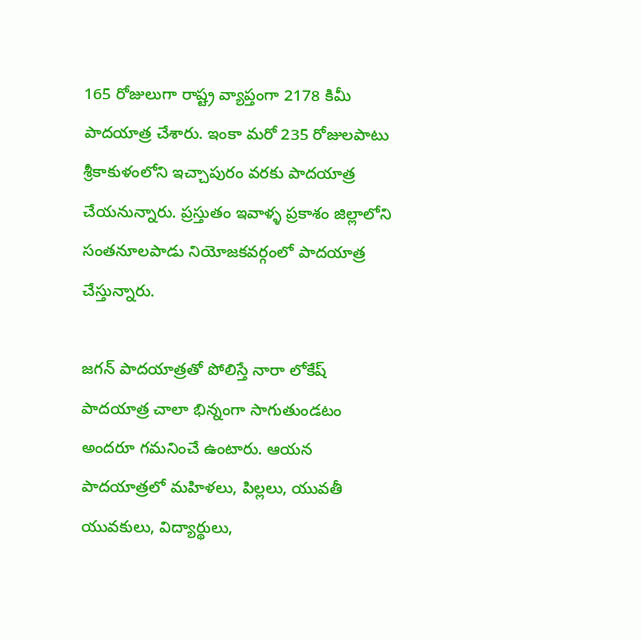165 రోజులుగా రాష్ట్ర వ్యాప్తంగా 2178 కిమీ పాదయాత్ర చేశారు. ఇంకా మరో 235 రోజులపాటు శ్రీకాకుళంలోని ఇచ్చాపురం వరకు పాదయాత్ర చేయనున్నారు. ప్రస్తుతం ఇవాళ్ళ ప్రకాశం జిల్లాలోని సంతనూలపాడు నియోజకవర్గంలో పాదయాత్ర చేస్తున్నారు.

జగన్‌ పాదయాత్రతో పోలిస్తే నారా లోకేష్‌ పాదయాత్ర చాలా భిన్నంగా సాగుతుండటం అందరూ గమనించే ఉంటారు. ఆయన పాదయాత్రలో మహిళలు, పిల్లలు, యువతీ యువకులు, విద్యార్థులు,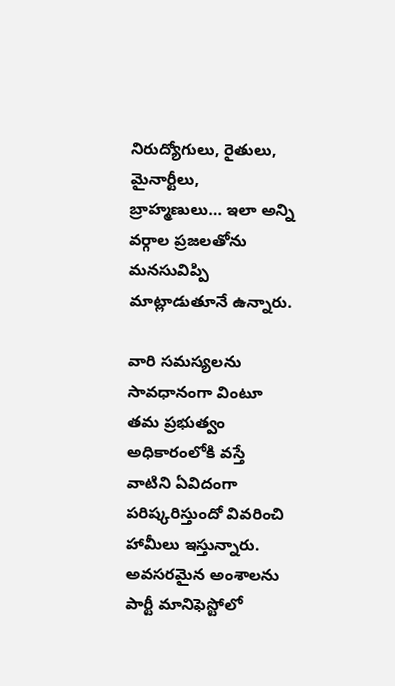నిరుద్యోగులు, రైతులు, మైనార్టీలు, బ్రాహ్మణులు… ఇలా అన్ని వర్గాల ప్రజలతోను మనసువిప్పి మాట్లాడుతూనే ఉన్నారు.

వారి సమస్యలను సావధానంగా వింటూ తమ ప్రభుత్వం అధికారంలోకి వస్తే వాటిని ఏవిదంగా పరిష్కరిస్తుందో వివరించి హామీలు ఇస్తున్నారు. అవసరమైన అంశాలను పార్టీ మానిఫెస్టోలో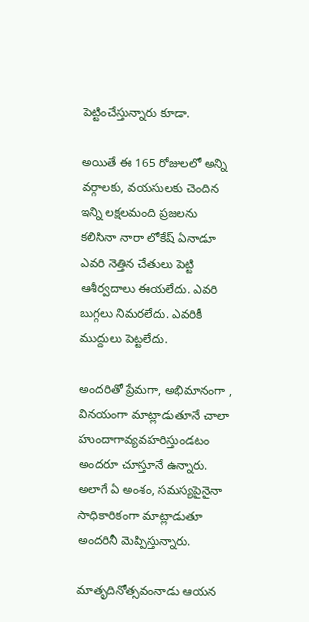పెట్టించేస్తున్నారు కూడా.

అయితే ఈ 165 రోజులలో అన్ని వర్గాలకు, వయసులకు చెందిన ఇన్ని లక్షలమంది ప్రజలను కలిసినా నారా లోకేష్‌ ఏనాడూ ఎవరి నెత్తిన చేతులు పెట్టి ఆశీర్వదాలు ఈయలేదు. ఎవరి బుగ్గలు నిమరలేదు. ఎవరికీ ముద్దులు పెట్టలేదు.

అందరితో ప్రేమగా, అభిమానంగా , వినయంగా మాట్లాడుతూనే చాలా హుందాగావ్యవహరిస్తుండటం అందరూ చూస్తూనే ఉన్నారు. అలాగే ఏ అంశం, సమస్యపైనైనా సాధికారికంగా మాట్లాడుతూ అందరినీ మెప్పిస్తున్నారు.

మాతృదినోత్సవంనాడు ఆయన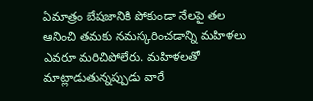ఏమాత్రం బేషజానికి పోకుండా నేలపై తల ఆనించి తమకు నమస్కరించడాన్ని మహిళలు ఎవరూ మరిచిపోలేరు. మహిళలతో మాట్లాడుతున్నప్పుడు వారే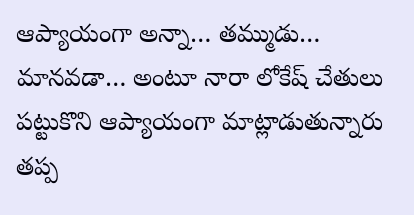ఆప్యాయంగా అన్నా… తమ్ముడు… మానవడా… అంటూ నారా లోకేష్‌ చేతులు పట్టుకొని ఆప్యాయంగా మాట్లాడుతున్నారు తప్ప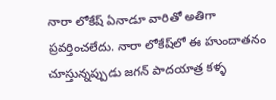నారా లోకేష్‌ ఏనాడూ వారితో అతిగా ప్రవర్తించలేదు. నారా లోకేష్‌లో ఈ హుందాతనం చూస్తున్నప్పుడు జగన్‌ పాదయాత్ర కళ్ళ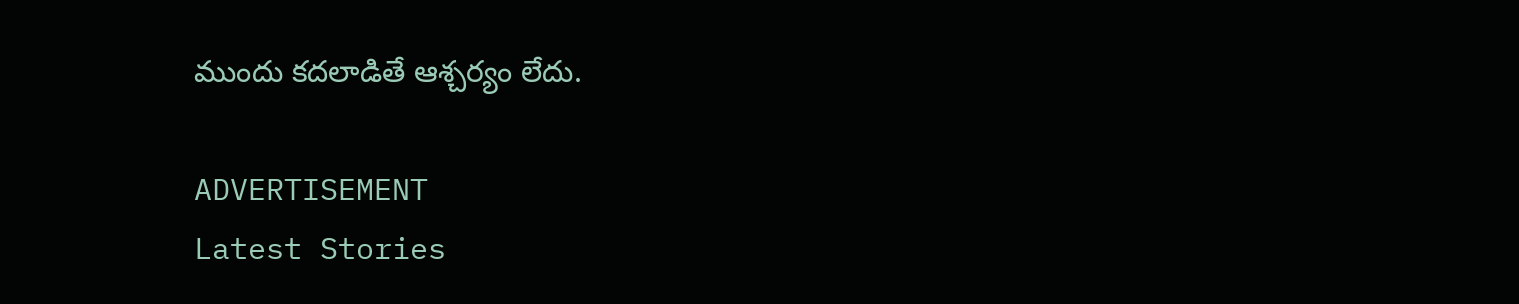ముందు కదలాడితే ఆశ్చర్యం లేదు.

ADVERTISEMENT
Latest Stories